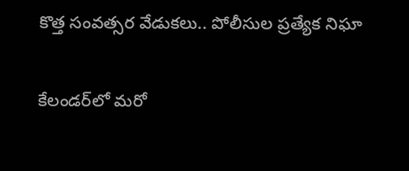కొత్త సంవత్సర వేడుకలు.. పోలీసుల ప్రత్యేక నిఘా

కేలండర్‌లో మరో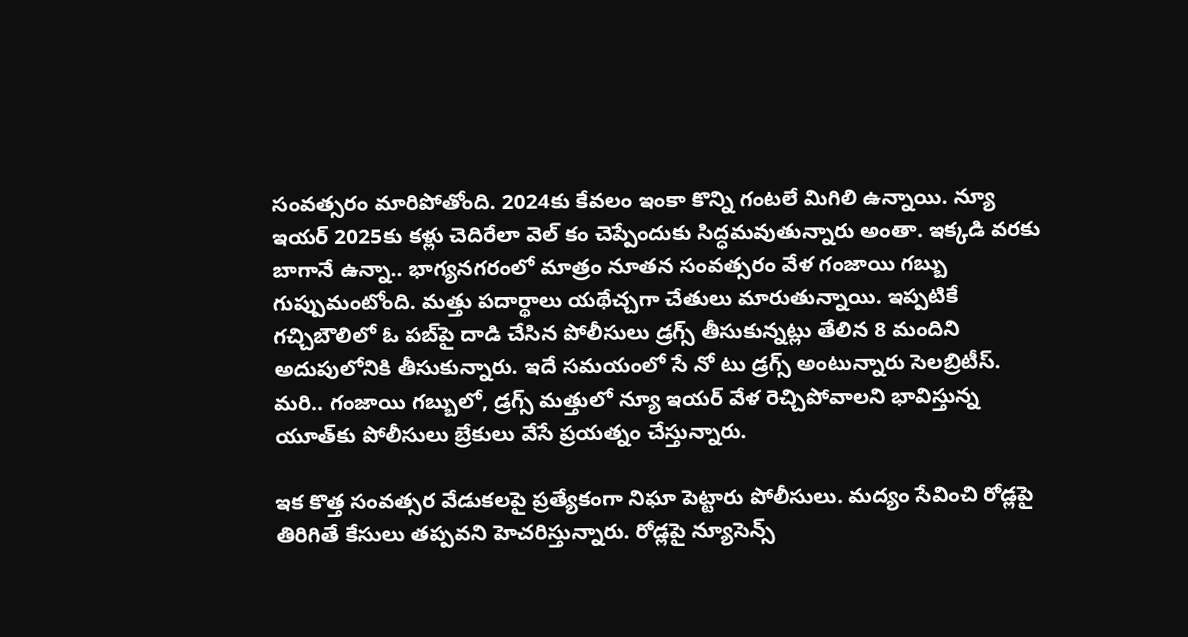సంవత్సరం మారిపోతోంది. 2024కు కేవలం ఇంకా కొన్ని గంటలే మిగిలి ఉన్నాయి. న్యూ ఇయర్‌ 2025కు కళ్లు చెదిరేలా వెల్ కం చెప్పేందుకు సిద్ధమవుతున్నారు అంతా. ఇక్కడి వరకు బాగానే ఉన్నా.. భాగ్యనగరంలో మాత్రం నూతన సంవత్సరం వేళ గంజాయి గబ్బు గుప్పుమంటోంది. మత్తు పదార్థాలు యథేచ్చగా చేతులు మారుతున్నాయి. ఇప్పటికే గచ్చిబౌలిలో ఓ పబ్‌పై దాడి చేసిన పోలీసులు డ్రగ్స్‌ తీసుకున్నట్లు తేలిన 8 మందిని అదుపులోనికి తీసుకున్నారు. ఇదే సమయంలో సే నో టు డ్రగ్స్ అంటున్నారు సెలబ్రిటీస్‌. మరి.. గంజాయి గబ్బులో, డ్రగ్స్ మత్తులో న్యూ ఇయర్‌ వేళ రెచ్చిపోవాలని భావిస్తున్న యూత్‌కు పోలీసులు బ్రేకులు వేసే ప్రయత్నం చేస్తున్నారు.

ఇక కొత్త సంవత్సర వేడుకలపై ప్రత్యేకంగా నిఘా పెట్టారు పోలీసులు. మద్యం సేవించి రోడ్లపై తిరిగితే కేసులు తప్పవని హెచరిస్తున్నారు. రోడ్లపై న్యూసెన్స్‌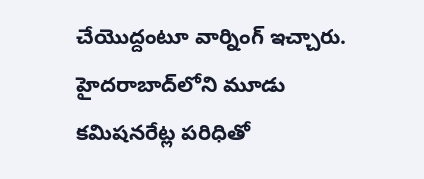చేయొద్దంటూ వార్నింగ్‌ ఇచ్చారు. హైదరాబాద్‌లోని మూడు కమిషనరేట్ల పరిధితో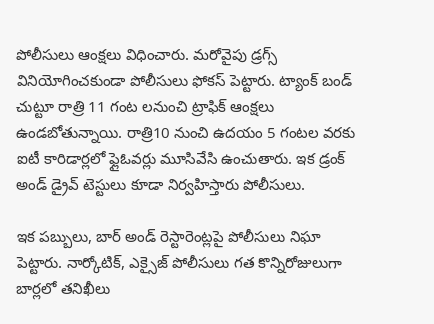పోలీసులు ఆంక్షలు విధించారు. మరోవైపు డ్రగ్స్‌ వినియోగించకుండా పోలీసులు ఫోకస్‌ పెట్టారు. ట్యాంక్‌ బండ్‌ చుట్టూ రాత్రి 11 గంట లనుంచి ట్రాఫిక్‌ ఆంక్షలు ఉండబోతున్నాయి. రాత్రి10 నుంచి ఉదయం 5 గంటల వరకు ఐటీ కారిడార్లలో ఫ్లైఓవర్లు మూసివేసి ఉంచుతారు. ఇక డ్రంక్‌ అండ్ డ్రైవ్‌ టెస్టులు కూడా నిర్వహిస్తారు పోలీసులు.

ఇక పబ్బులు, బార్‌ అండ్‌ రెస్టారెంట్లపై పోలీసులు నిఘా పెట్టారు. నార్కోటిక్‌, ఎక్సైజ్‌ పోలీసులు గత కొన్నిరోజులుగా బార్లలో తనిఖీలు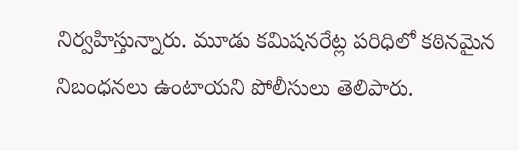నిర్వహిస్తున్నారు. మూడు కమిషనరేట్ల పరిధిలో కఠినమైన నిబంధనలు ఉంటాయని పోలీసులు తెలిపారు.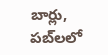బార్లు, పబ్‌లలో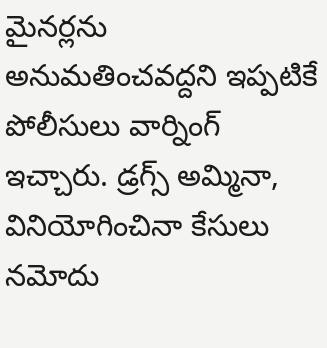మైనర్లను అనుమతించవద్దని ఇప్పటికే పోలీసులు వార్నింగ్‌ ఇచ్చారు. డ్రగ్స్‌ అమ్మినా, వినియోగించినా కేసులు నమోదు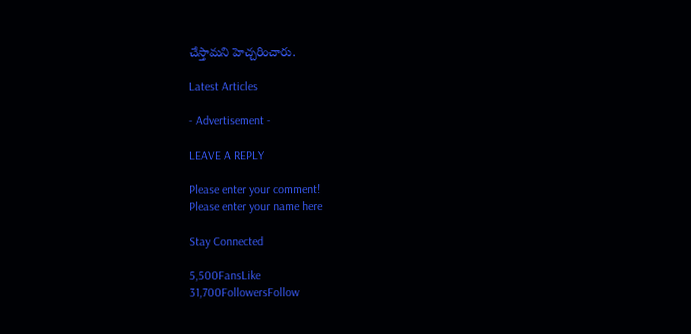చేస్తామని హెచ్చరించారు.

Latest Articles

- Advertisement -

LEAVE A REPLY

Please enter your comment!
Please enter your name here

Stay Connected

5,500FansLike
31,700FollowersFollow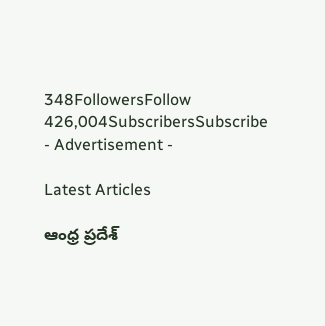348FollowersFollow
426,004SubscribersSubscribe
- Advertisement -

Latest Articles

ఆంధ్ర ప్రదేశ్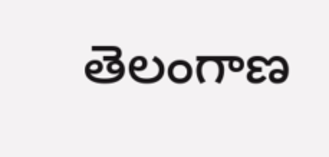తెలంగాణ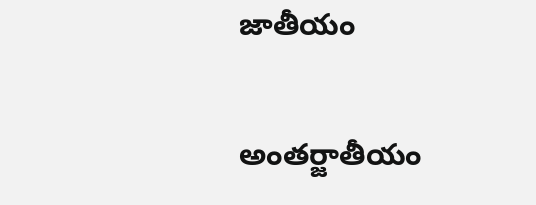జాతీయం

అంతర్జాతీయం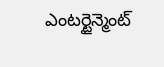ఎంటర్టైన్మెంట్